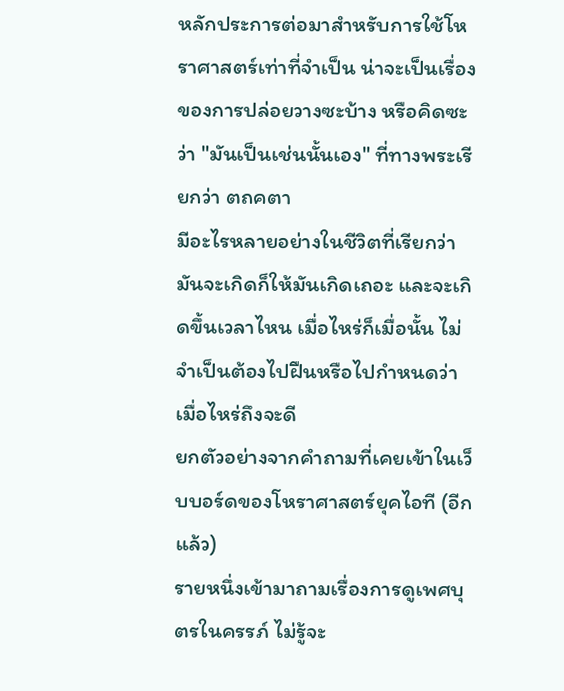หลักประการต่อมาสำหรับการใช้โหราศาสตร์เท่าที่จำเป็น น่าจะเป็นเรื่องของการปล่อยวางซะบ้าง หรือคิดซะว่า "มันเป็นเช่นนั้นเอง" ที่ทางพระเรียกว่า ตถคตา
มีอะไรหลายอย่างในชีวิตที่เรียกว่า มันจะเกิดก็ให้มันเกิดเถอะ และจะเกิดขึ้นเวลาไหน เมื่อไหร่ก็เมื่อนั้น ไม่จำเป็นต้องไปฝืนหรือไปกำหนดว่าเมื่อไหร่ถึงจะดี
ยกตัวอย่างจากคำถามที่เคยเข้าในเว็บบอร์ดของโหราศาสตร์ยุคไอที (อีกแล้ว)
รายหนึ่งเข้ามาถามเรื่องการดูเพศบุตรในครรภ์ ไม่รู้จะ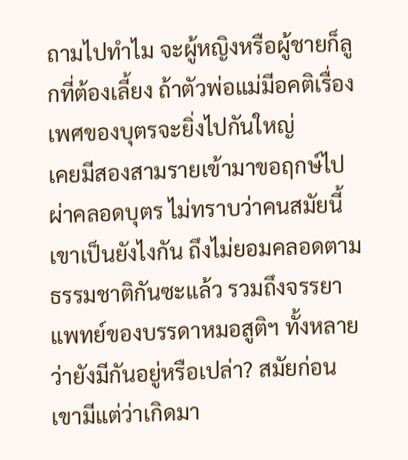ถามไปทำไม จะผู้หญิงหรือผู้ชายก็ลูกที่ต้องเลี้ยง ถ้าตัวพ่อแม่มีอคติเรื่องเพศของบุตรจะยิ่งไปกันใหญ่
เคยมีสองสามรายเข้ามาขอฤกษ์ไปผ่าคลอดบุตร ไม่ทราบว่าคนสมัยนี้เขาเป็นยังไงกัน ถึงไม่ยอมคลอดตามธรรมชาติกันซะแล้ว รวมถึงจรรยาแพทย์ของบรรดาหมอสูติฯ ทั้งหลายว่ายังมีกันอยู่หรือเปล่า? สมัยก่อนเขามีแต่ว่าเกิดมา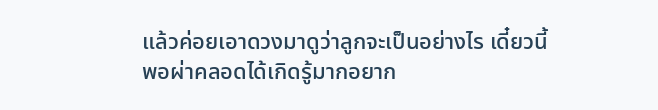แล้วค่อยเอาดวงมาดูว่าลูกจะเป็นอย่างไร เดี๋ยวนี้พอผ่าคลอดได้เกิดรู้มากอยาก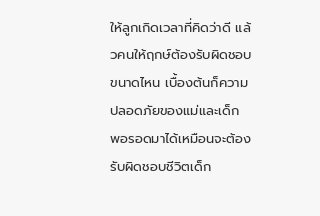ให้ลูกเกิดเวลาที่คิดว่าดี แล้วคนให้ฤกษ์ต้องรับผิดชอบขนาดไหน เบื้องต้นก็ความปลอดภัยของแม่และเด็ก พอรอดมาได้เหมือนจะต้องรับผิดชอบชีวิตเด็ก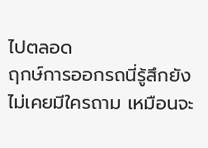ไปตลอด
ฤกษ์การออกรถนี่รู้สึกยังไม่เคยมีใครถาม เหมือนจะ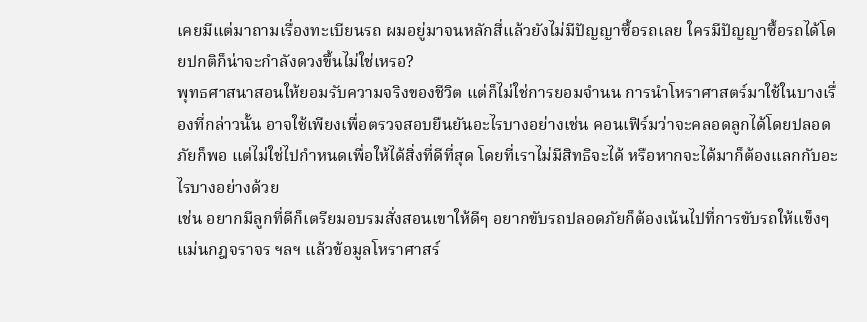เคยมีแต่มาถามเรื่องทะเบียนรถ ผมอยู่มาจนหลักสี่แล้วยังไม่มีปัญญาซื้อรถเลย ใครมีปัญญาซื้อรถได้โดยปกติก็น่าจะกำลังดวงขึ้นไม่ใช่เหรอ?
พุทธศาสนาสอนให้ยอมรับความจริงของชีวิต แต่ก็ไม่ใช่การยอมจำนน การนำโหราศาสตร์มาใช้ในบางเรื่องที่กล่าวนั้น อาจใช้เพียงเพื่อตรวจสอบยืนยันอะไรบางอย่างเช่น คอนเฟิร์มว่าจะคลอดลูกได้โดยปลอดภัยก็พอ แต่ไม่ใช่ไปกำหนดเพื่อให้ได้สิ่งที่ดีที่สุด โดยที่เราไม่มีสิทธิจะได้ หรือหากจะได้มาก็ต้องแลกกับอะไรบางอย่างด้วย
เช่น อยากมีลูกที่ดีก็เตรียมอบรมสั่งสอนเขาให้ดีๆ อยากขับรถปลอดภัยก็ต้องเน้นไปที่การขับรถให้แข็งๆ แม่นกฎจราจร ฯลฯ แล้วข้อมูลโหราศาสร์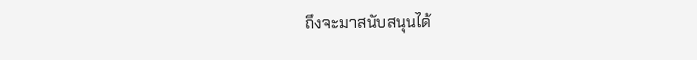ถึงจะมาสนับสนุนได้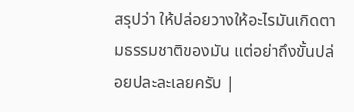สรุปว่า ให้ปล่อยวางให้อะไรมันเกิดตามธรรมชาติของมัน แต่อย่าถึงขั้นปล่อยปละละเลยครับ |